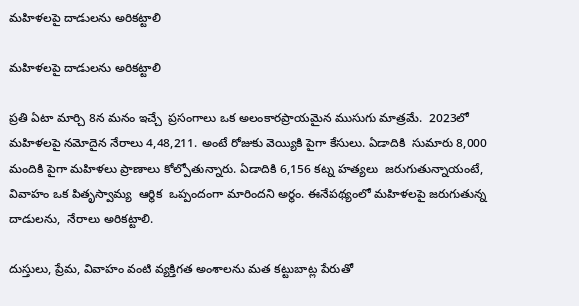మహిళలపై దాడులను అరికట్టాలి

మహిళలపై దాడులను అరికట్టాలి

ప్రతి ఏటా మార్చి 8న మనం ఇచ్చే  ప్రసంగాలు ఒక అలంకారప్రాయమైన ముసుగు మాత్రమే.  2023లో మహిళలపై నమోదైన నేరాలు 4,48,211. అంటే రోజుకు వెయ్యికి పైగా కేసులు. ఏడాదికి  సుమారు 8,000 మందికి పైగా మహిళలు ప్రాణాలు కోల్పోతున్నారు. ఏడాదికి 6,156 కట్న హత్యలు  జరుగుతున్నాయంటే, వివాహం ఒక పితృస్వామ్య  ఆర్థిక  ఒప్పందంగా మారిందని అర్థం. ఈనేపథ్యంలో మహిళలపై జరుగుతున్న దాడులను,  నేరాలు అరికట్టాలి.

దుస్తులు, ప్రేమ, వివాహం వంటి వ్యక్తిగత అంశాలను మత కట్టుబాట్ల పేరుతో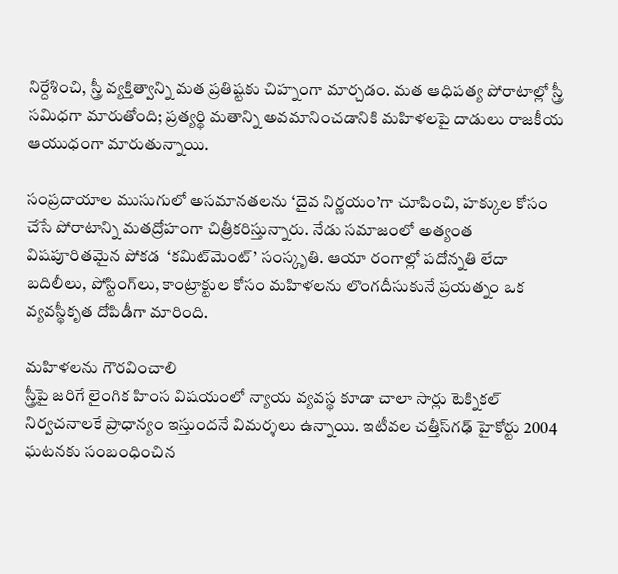నిర్దేశించి, స్త్రీ వ్యక్తిత్వాన్ని మత ప్రతిష్టకు చిహ్నంగా మార్చడం. మత ఆధిపత్య పోరాటాల్లో స్త్రీ  సమిధగా మారుతోంది; ప్రత్యర్థి మతాన్ని అవమానించడానికి మహిళలపై దాడులు రాజకీయ ఆయుధంగా మారుతున్నాయి.

సంప్రదాయాల ముసుగులో అసమానతలను ‘దైవ నిర్ణయం’గా చూపించి, హక్కుల కోసం చేసే పోరాటాన్ని మతద్రోహంగా చిత్రీకరిస్తున్నారు. నేడు సమాజంలో అత్యంత విషపూరితమైన పోకడ  ‘కమిట్‌‌మెంట్’ సంస్కృతి. ఆయా రంగాల్లో పదోన్నతి లేదా బదిలీలు, పోస్టింగ్‌‌లు, కాంట్రాక్టుల కోసం మహిళలను లొంగదీసుకునే ప్రయత్నం ఒక వ్యవస్థీకృత దోపిడీగా మారింది.

మహిళలను గౌరవించాలి
స్త్రీపై జరిగే లైంగిక హింస విషయంలో న్యాయ వ్యవస్థ కూడా చాలా సార్లు టెక్నికల్ నిర్వచనాలకే ప్రాధాన్యం ఇస్తుందనే విమర్శలు ఉన్నాయి. ఇటీవల చత్తీస్‌‌గఢ్ హైకోర్టు 2004 ఘటనకు సంబంధించిన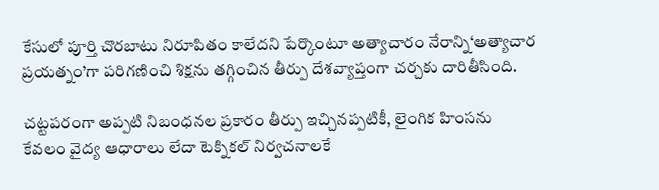కేసులో పూర్తి చొరబాటు నిరూపితం కాలేదని పేర్కొంటూ అత్యాచారం నేరాన్ని‘అత్యాచార ప్రయత్నం’గా పరిగణించి శిక్షను తగ్గించిన తీర్పు దేశవ్యాప్తంగా చర్చకు దారితీసింది.

చట్టపరంగా అప్పటి నిబంధనల ప్రకారం తీర్పు ఇచ్చినప్పటికీ, లైంగిక హింసను  కేవలం వైద్య ఆధారాలు లేదా టెక్నికల్ నిర్వచనాలకే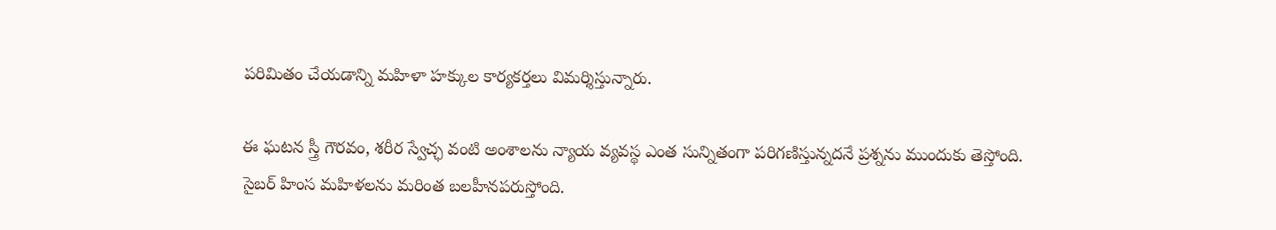పరిమితం చేయడాన్ని మహిళా హక్కుల కార్యకర్తలు విమర్శిస్తున్నారు.

ఈ ఘటన స్త్రీ గౌరవం, శరీర స్వేచ్ఛ వంటి అంశాలను న్యాయ వ్యవస్థ ఎంత సున్నితంగా పరిగణిస్తున్నదనే ప్రశ్నను ముందుకు తెస్తోంది. సైబర్ హింస మహిళలను మరింత బలహీనపరుస్తోంది.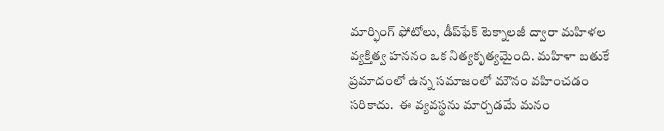మార్ఫింగ్ ఫోటోలు, డీప్‌‌ఫేక్ టెక్నాలజీ ద్వారా మహిళల వ్యక్తిత్వ హననం ఒక నిత్యకృత్యమైంది. మహిళా బతుకే ప్రమాదంలో ఉన్న సమాజంలో మౌనం వహించడం  సరికాదు.  ఈ వ్యవస్థను మార్చడమే మనం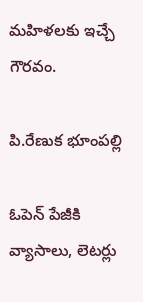మహిళలకు ఇచ్చే గౌరవం.

పి.రేణుక భూంపల్లి

ఓపెన్ పేజీకి వ్యాసాలు, లెటర్లు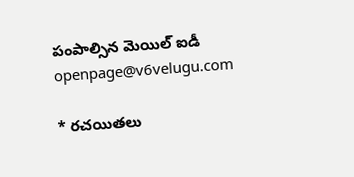పంపాల్సిన మెయిల్ ఐడీ openpage@v6velugu.com

* రచయితలు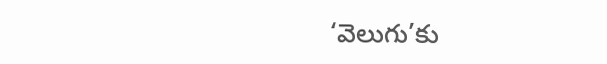‘వెలుగు’కు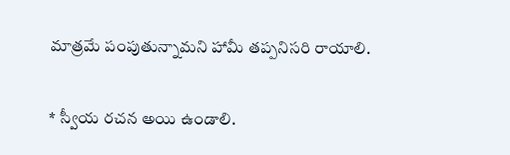మాత్రమే పంపుతున్నామని హామీ తప్పనిసరి రాయాలి.

* స్వీయ రచన అయి ఉండాలి.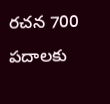రచన 700 పదాలకు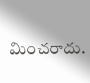మించరాదు.